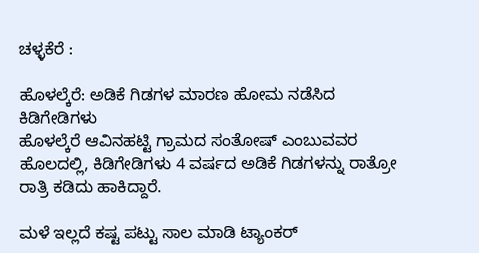ಚಳ್ಳಕೆರೆ :

ಹೊಳಲ್ಕೆರೆ: ಅಡಿಕೆ ಗಿಡಗಳ ಮಾರಣ ಹೋಮ ನಡೆಸಿದ
ಕಿಡಿಗೇಡಿಗಳು
ಹೊಳಲ್ಕೆರೆ ಆವಿನಹಟ್ಟಿ ಗ್ರಾಮದ ಸಂತೋಷ್ ಎಂಬುವವರ
ಹೊಲದಲ್ಲಿ, ಕಿಡಿಗೇಡಿಗಳು 4 ವರ್ಷದ ಅಡಿಕೆ ಗಿಡಗಳನ್ನು ರಾತ್ರೋ
ರಾತ್ರಿ ಕಡಿದು ಹಾಕಿದ್ದಾರೆ.

ಮಳೆ ಇಲ್ಲದೆ ಕಷ್ಟ ಪಟ್ಟು ಸಾಲ ಮಾಡಿ ಟ್ಯಾಂಕರ್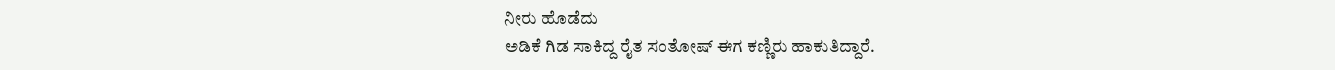ನೀರು ಹೊಡೆದು
ಅಡಿಕೆ ಗಿಡ ಸಾಕಿದ್ದ ರೈತ ಸಂತೋಷ್ ಈಗ ಕಣ್ಣಿರು ಹಾಕುತಿದ್ದಾರೆ.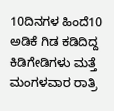10ದಿನಗಳ ಹಿಂದೆ10 ಅಡಿಕೆ ಗಿಡ ಕಡಿದಿದ್ದ ಕಿಡಿಗೇಡಿಗಳು ಮತ್ತೆ
ಮಂಗಳವಾರ ರಾತ್ರಿ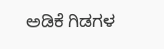ಅಡಿಕೆ ಗಿಡಗಳ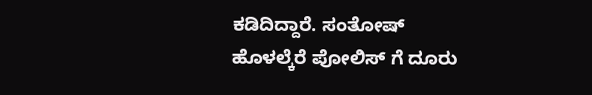ಕಡಿದಿದ್ದಾರೆ. ಸಂತೋಷ್
ಹೊಳಲ್ಕೆರೆ ಪೋಲಿಸ್ ಗೆ ದೂರು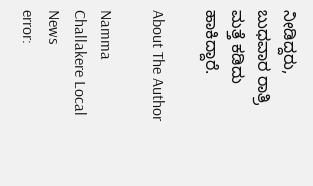ನೀಡಿದ್ದರು, ಬುಧವಾರ ರಾತ್ರಿ
ಮತ್ತೆ ಕಡಿದು ಹಾಕಿದ್ದಾರೆ.

About The Author

Namma Challakere Local News
error: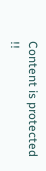Content is protected !!